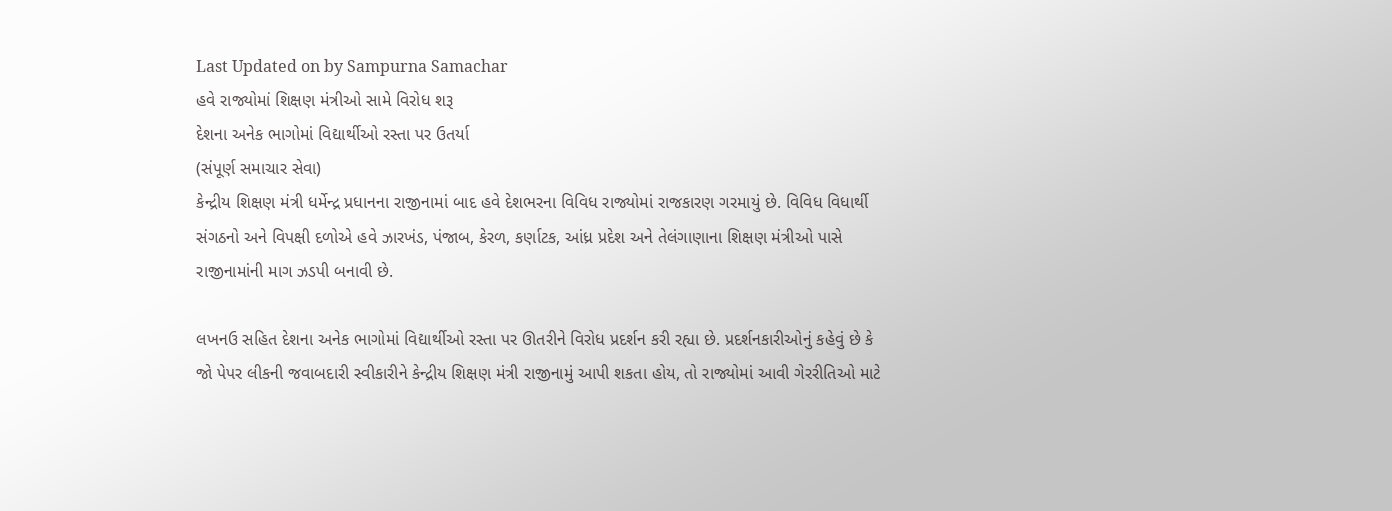Last Updated on by Sampurna Samachar
હવે રાજ્યોમાં શિક્ષણ મંત્રીઓ સામે વિરોધ શરૂ
દેશના અનેક ભાગોમાં વિદ્યાર્થીઓ રસ્તા પર ઉતર્યા
(સંપૂર્ણ સમાચાર સેવા)
કેન્દ્રીય શિક્ષણ મંત્રી ધર્મેન્દ્ર પ્રધાનના રાજીનામાં બાદ હવે દેશભરના વિવિધ રાજ્યોમાં રાજકારણ ગરમાયું છે. વિવિધ વિધાર્થી સંગઠનો અને વિપક્ષી દળોએ હવે ઝારખંડ, પંજાબ, કેરળ, કર્ણાટક, આંધ્ર પ્રદેશ અને તેલંગાણાના શિક્ષણ મંત્રીઓ પાસે રાજીનામાંની માગ ઝડપી બનાવી છે.

લખનઉ સહિત દેશના અનેક ભાગોમાં વિદ્યાર્થીઓ રસ્તા પર ઊતરીને વિરોધ પ્રદર્શન કરી રહ્યા છે. પ્રદર્શનકારીઓનું કહેવું છે કે જો પેપર લીકની જવાબદારી સ્વીકારીને કેન્દ્રીય શિક્ષણ મંત્રી રાજીનામું આપી શકતા હોય, તો રાજ્યોમાં આવી ગેરરીતિઓ માટે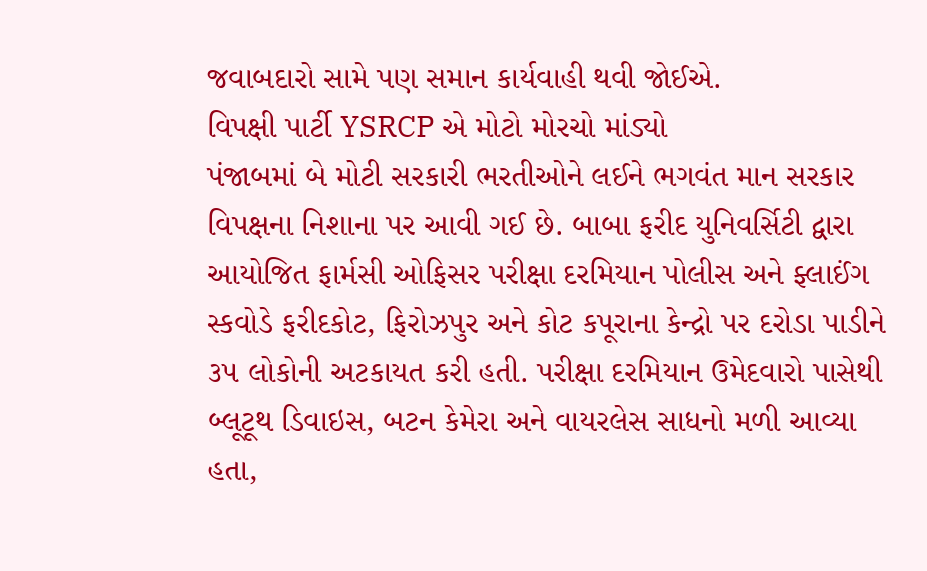જવાબદારો સામે પણ સમાન કાર્યવાહી થવી જોઈએ.
વિપક્ષી પાર્ટી YSRCP એ મોટો મોરચો માંડ્યો
પંજાબમાં બે મોટી સરકારી ભરતીઓને લઈને ભગવંત માન સરકાર વિપક્ષના નિશાના પર આવી ગઈ છે. બાબા ફરીદ યુનિવર્સિટી દ્વારા આયોજિત ફાર્મસી ઓફિસર પરીક્ષા દરમિયાન પોલીસ અને ફ્લાઈંગ સ્કવોડે ફરીદકોટ, ફિરોઝપુર અને કોટ કપૂરાના કેન્દ્રો પર દરોડા પાડીને ૩૫ લોકોની અટકાયત કરી હતી. પરીક્ષા દરમિયાન ઉમેદવારો પાસેથી બ્લૂટૂથ ડિવાઇસ, બટન કેમેરા અને વાયરલેસ સાધનો મળી આવ્યા હતા,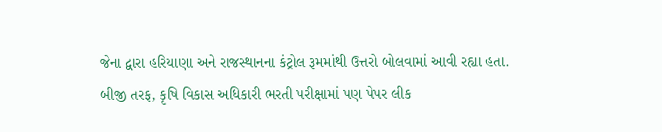જેના દ્વારા હરિયાણા અને રાજસ્થાનના કંટ્રોલ રૂમમાંથી ઉત્તરો બોલવામાં આવી રહ્યા હતા.
બીજી તરફ, કૃષિ વિકાસ અધિકારી ભરતી પરીક્ષામાં પણ પેપર લીક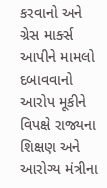કરવાનો અને ગ્રેસ માર્ક્સ આપીને મામલો દબાવવાનો આરોપ મૂકીને વિપક્ષે રાજ્યના શિક્ષણ અને આરોગ્ય મંત્રીના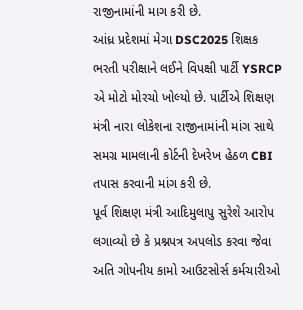રાજીનામાંની માગ કરી છે.
આંધ્ર પ્રદેશમાં મેગા DSC2025 શિક્ષક ભરતી પરીક્ષાને લઈને વિપક્ષી પાર્ટી YSRCP એ મોટો મોરચો ખોલ્યો છે. પાર્ટીએ શિક્ષણ મંત્રી નારા લોકેશના રાજીનામાંની માંગ સાથે સમગ્ર મામલાની કોર્ટની દેખરેખ હેઠળ CBI તપાસ કરવાની માંગ કરી છે.
પૂર્વ શિક્ષણ મંત્રી આદિમુલાપુ સુરેશે આરોપ લગાવ્યો છે કે પ્રશ્નપત્ર અપલોડ કરવા જેવા અતિ ગોપનીય કામો આઉટસોર્સ કર્મચારીઓ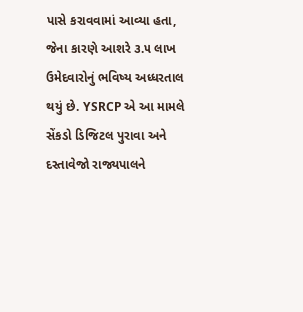પાસે કરાવવામાં આવ્યા હતા, જેના કારણે આશરે ૩.૫ લાખ ઉમેદવારોનું ભવિષ્ય અધ્ધરતાલ થયું છે. YSRCP એ આ મામલે સેંકડો ડિજિટલ પુરાવા અને દસ્તાવેજો રાજ્યપાલને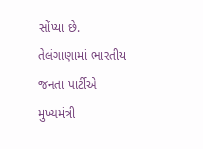સોંપ્યા છે.
તેલંગાણામાં ભારતીય જનતા પાર્ટીએ મુખ્યમંત્રી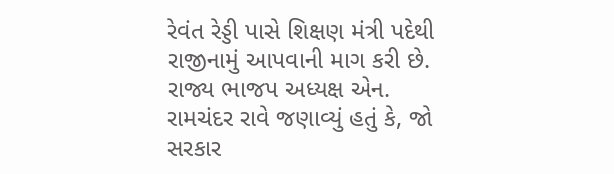રેવંત રેડ્ડી પાસે શિક્ષણ મંત્રી પદેથી રાજીનામું આપવાની માગ કરી છે. રાજ્ય ભાજપ અધ્યક્ષ એન. રામચંદર રાવે જણાવ્યું હતું કે, જો સરકાર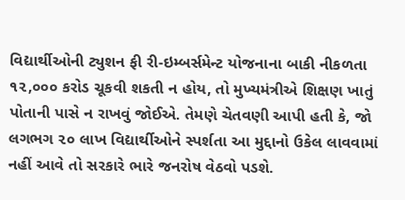વિદ્યાર્થીઓની ટ્યુશન ફી રી-ઇમ્બર્સમેન્ટ યોજનાના બાકી નીકળતા ૧૨,૦૦૦ કરોડ ચૂકવી શકતી ન હોય, તો મુખ્યમંત્રીએ શિક્ષણ ખાતું પોતાની પાસે ન રાખવું જોઈએ. તેમણે ચેતવણી આપી હતી કે, જો લગભગ ૨૦ લાખ વિદ્યાર્થીઓને સ્પર્શતા આ મુદ્દાનો ઉકેલ લાવવામાં નહીં આવે તો સરકારે ભારે જનરોષ વેઠવો પડશે.